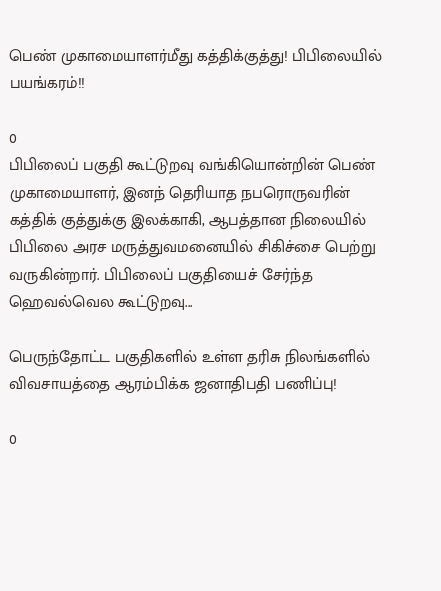பெண் முகாமையாளர்மீது கத்திக்குத்து! பிபிலையில் பயங்கரம்!!

0
பிபிலைப் பகுதி கூட்டுறவு வங்கியொன்றின் பெண் முகாமையாளர், இனந் தெரியாத நபரொருவரின் கத்திக் குத்துக்கு இலக்காகி, ஆபத்தான நிலையில் பிபிலை அரச மருத்துவமனையில் சிகிச்சை பெற்று வருகின்றார். பிபிலைப் பகுதியைச் சேர்ந்த ஹெவல்வெல கூட்டுறவு...

பெருந்தோட்ட பகுதிகளில் உள்ள தரிசு நிலங்களில் விவசாயத்தை ஆரம்பிக்க ஜனாதிபதி பணிப்பு!

0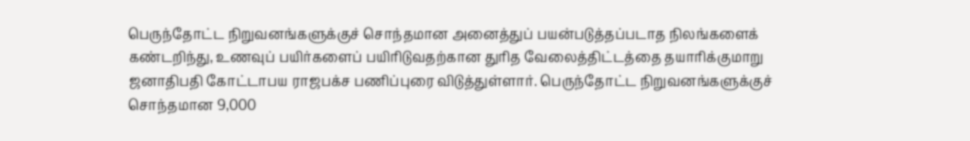பெருந்தோட்ட நிறுவனங்களுக்குச் சொந்தமான அனைத்துப் பயன்படுத்தப்படாத நிலங்களைக் கண்டறிந்து, உணவுப் பயிர்களைப் பயிரிடுவதற்கான துரித வேலைத்திட்டத்தை தயாரிக்குமாறு ஜனாதிபதி கோட்டாபய ராஜபக்ச பணிப்புரை விடுத்துள்ளார். பெருந்தோட்ட நிறுவனங்களுக்குச் சொந்தமான 9,000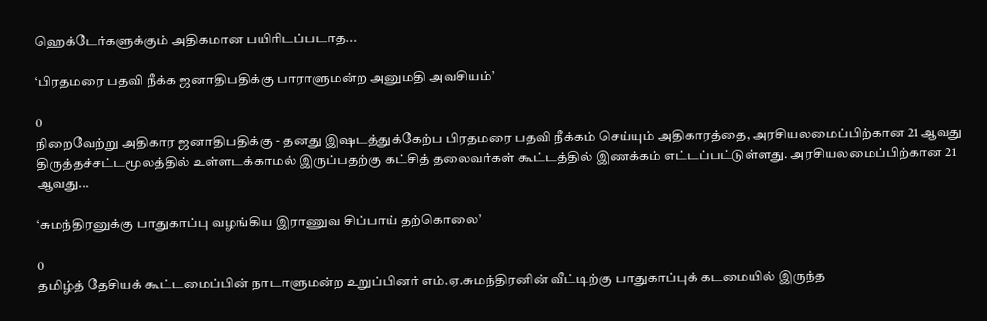ஹெக்டேர்களுக்கும் அதிகமான பயிரிடப்படாத...

‘பிரதமரை பதவி நீக்க ஜனாதிபதிக்கு பாராளுமன்ற அனுமதி அவசியம்’

0
நிறைவேற்று அதிகார ஜனாதிபதிக்கு - தனது இஷடத்துக்கேற்ப பிரதமரை பதவி நீக்கம் செய்யும் அதிகாரத்தை, அரசியலமைப்பிற்கான 21 ஆவது திருத்தச்சட்டமூலத்தில் உள்ளடக்காமல் இருப்பதற்கு கட்சித் தலைவர்கள் கூட்டத்தில் இணக்கம் எட்டப்பட்டுள்ளது. அரசியலமைப்பிற்கான 21 ஆவது...

‘சுமந்திரனுக்கு பாதுகாப்பு வழங்கிய இராணுவ சிப்பாய் தற்கொலை’

0
தமிழ்த் தேசியக் கூட்டமைப்பின் நாடாளுமன்ற உறுப்பினர் எம்.ஏ.சுமந்திரனின் வீட்டிற்கு பாதுகாப்புக் கடமையில் இருந்த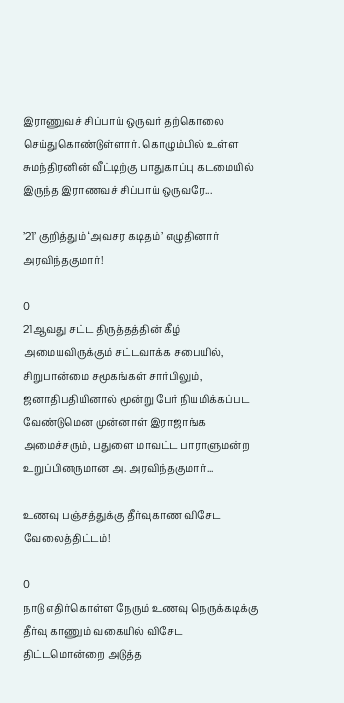இராணுவச் சிப்பாய் ஒருவர் தற்கொலை செய்துகொண்டுள்ளார். கொழும்பில் உள்ள சுமந்திரனின் வீட்டிற்கு பாதுகாப்பு கடமையில் இருந்த இராணவச் சிப்பாய் ஒருவரே...

’21’ குறித்தும் ‘அவசர கடிதம்’ எழுதினார் அரவிந்தகுமார்!

0
21ஆவது சட்ட திருத்தத்தின் கீழ் அமையவிருக்கும் சட்டவாக்க சபையில், சிறுபான்மை சமூகங்கள் சார்பிலும், ஜனாதிபதியினால் மூன்று பேர் நியமிக்கப்பட வேண்டுமென முன்னாள் இராஜாங்க அமைச்சரும், பதுளை மாவட்ட பாராளுமன்ற உறுப்பினருமான அ. அரவிந்தகுமார்...

உணவு பஞ்சத்துக்கு தீர்வுகாண விசேட வேலைத்திட்டம்!

0
நாடு எதிர்கொள்ள நேரும் உணவு நெருக்கடிக்கு தீர்வு காணும் வகையில் விசேட திட்டமொன்றை அடுத்த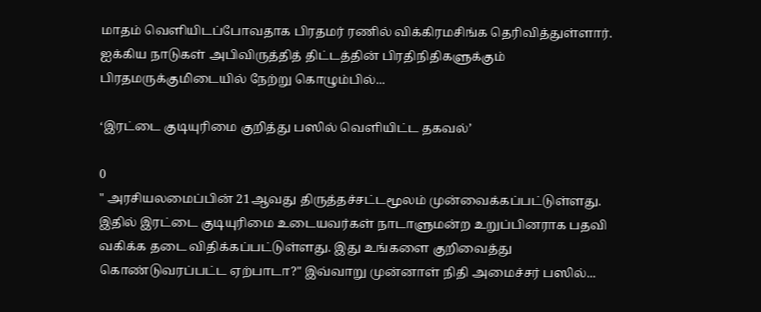மாதம் வெளியிடப்போவதாக பிரதமர் ரணில் விக்கிரமசிங்க தெரிவித்துள்ளார். ஐக்கிய நாடுகள் அபிவிருத்தித் திட்டத்தின் பிரதிநிதிகளுக்கும் பிரதமருக்குமிடையில் நேற்று கொழும்பில்...

‘இரட்டை குடியுரிமை குறித்து பஸில் வெளியிட்ட தகவல்’

0
" அரசியலமைப்பின் 21ஆவது திருத்தச்சட்டமூலம் முன்வைக்கப்பட்டுள்ளது. இதில் இரட்டை குடியுரிமை உடையவர்கள் நாடாளுமன்ற உறுப்பினராக பதவி வகிக்க தடை விதிக்கப்பட்டுள்ளது. இது உங்களை குறிவைத்து கொண்டுவரப்பட்ட ஏற்பாடா?" இவ்வாறு முன்னாள் நிதி அமைச்சர் பஸில்...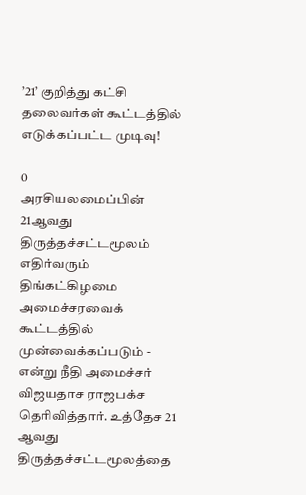’21’ குறித்து கட்சி தலைவர்கள் கூட்டத்தில் எடுக்கப்பட்ட முடிவு!

0
அரசியலமைப்பின் 21ஆவது திருத்தச்சட்டமூலம் எதிர்வரும் திங்கட்கிழமை அமைச்சரவைக் கூட்டத்தில் முன்வைக்கப்படும் - என்று நீதி அமைச்சர் விஜயதாச ராஜபக்ச தெரிவித்தார். உத்தேச 21 ஆவது திருத்தச்சட்டமூலத்தை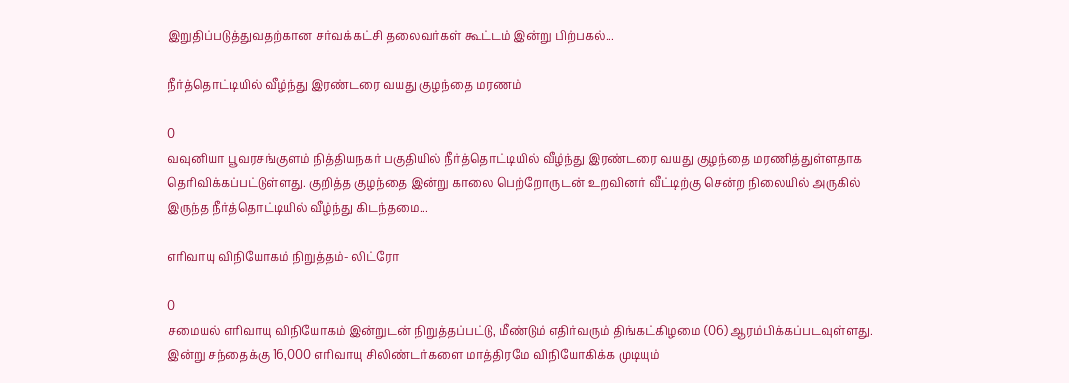இறுதிப்படுத்துவதற்கான சர்வக்கட்சி தலைவர்கள் கூட்டம் இன்று பிற்பகல்...

நீர்த்தொட்டியில் வீழ்ந்து இரண்டரை வயது குழந்தை மரணம்

0
வவுனியா பூவரசங்குளம் நித்தியநகர் பகுதியில் நீர்த்தொட்டியில் வீழ்ந்து இரண்டரை வயது குழந்தை மரணித்துள்ளதாக தெரிவிக்கப்பட்டுள்ளது. குறித்த குழந்தை இன்று காலை பெற்றோருடன் உறவினர் வீட்டிற்கு சென்ற நிலையில் அருகில் இருந்த நீர்த்தொட்டியில் வீழ்ந்து கிடந்தமை...

எரிவாயு விநியோகம் நிறுத்தம்- லிட்ரோ

0
சமையல் எரிவாயு விநியோகம் இன்றுடன் நிறுத்தப்பட்டு, மீண்டும் எதிர்வரும் திங்கட்கிழமை (06) ஆரம்பிக்கப்படவுள்ளது. இன்று சந்தைக்கு 16,000 எரிவாயு சிலிண்டர்களை மாத்திரமே விநியோகிக்க முடியும்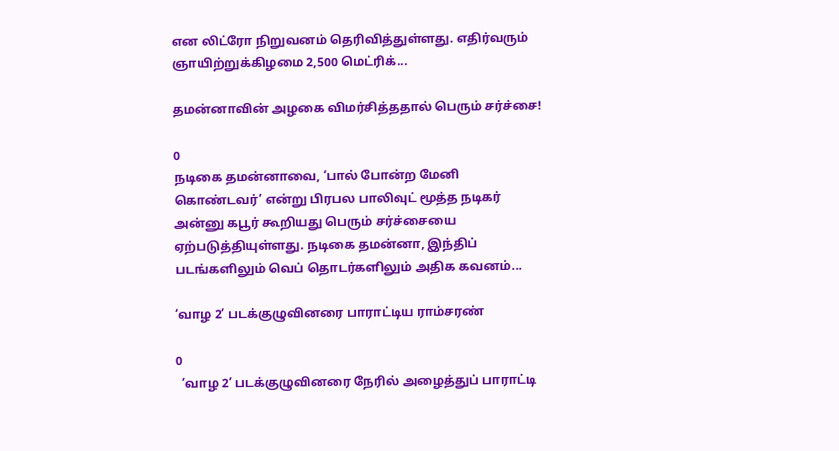என லிட்ரோ நிறுவனம் தெரிவித்துள்ளது. எதிர்வரும் ஞாயிற்றுக்கிழமை 2,500 மெட்ரிக்...

தமன்னாவின் அழகை விமர்சித்ததால் பெரும் சர்ச்சை!

0
நடிகை தமன்னாவை, ‘பால் போன்ற மேனி கொண்டவர்’ என்று பிரபல பாலிவுட் மூத்த நடிகர் அன்னு கபூர் கூறியது பெரும் சர்ச்சையை ஏற்படுத்தியுள்ளது. நடிகை தமன்னா, இந்திப் படங்களிலும் வெப் தொடர்களிலும் அதிக கவனம்...

‘வாழ 2’ படக்குழுவினரை பாராட்டிய ராம்சரண்

0
  ‘வாழ 2’ படக்குழுவினரை நேரில் அழைத்துப் பாராட்டி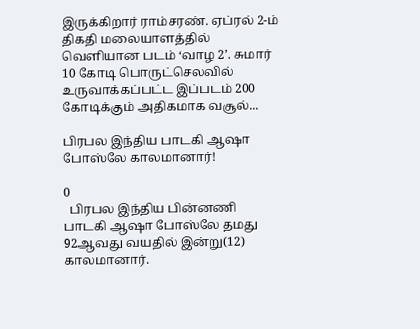இருக்கிறார் ராம்சரண். ஏப்ரல் 2-ம் திகதி மலையாளத்தில் வெளியான படம் ‘வாழ 2’. சுமார் 10 கோடி பொருட்செலவில் உருவாக்கப்பட்ட இப்படம் 200 கோடிக்கும் அதிகமாக வசூல்...

பிரபல இந்திய பாடகி ஆஷா போஸ்லே காலமானார்!

0
  பிரபல இந்திய பின்னணி பாடகி ஆஷா போஸ்லே தமது 92ஆவது வயதில் இன்று(12) காலமானார்.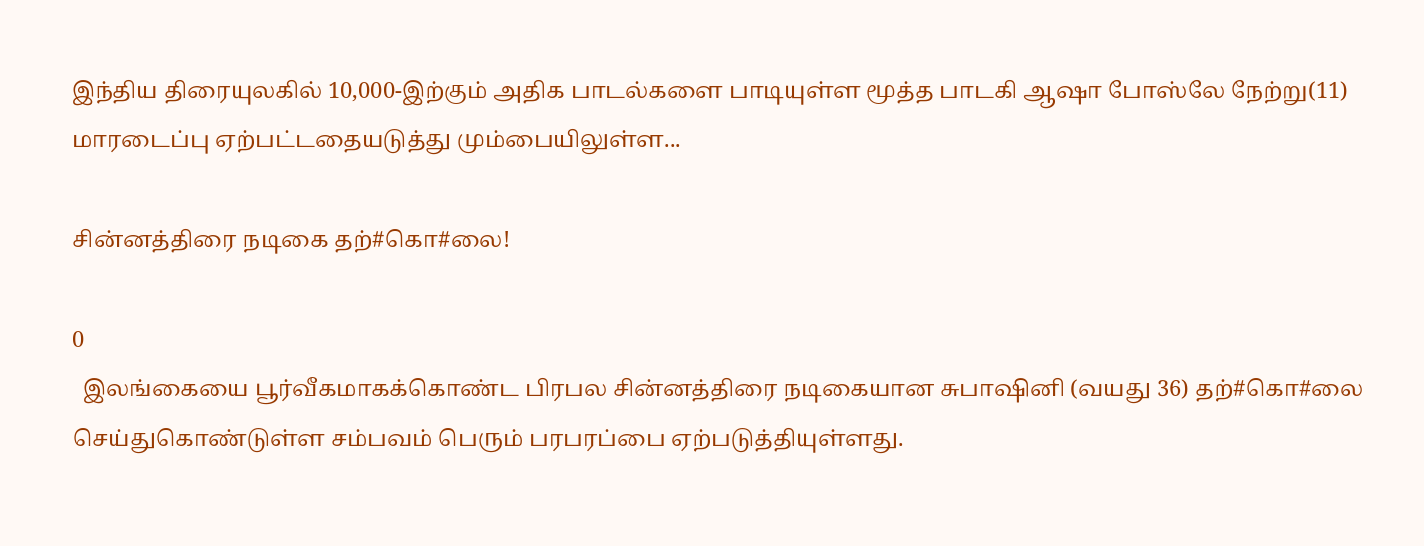இந்திய திரையுலகில் 10,000-இற்கும் அதிக பாடல்களை பாடியுள்ள மூத்த பாடகி ஆஷா போஸ்லே நேற்று(11) மாரடைப்பு ஏற்பட்டதையடுத்து மும்பையிலுள்ள...

சின்னத்திரை நடிகை தற்#கொ#லை!

0
  இலங்கையை பூர்வீகமாகக்கொண்ட பிரபல சின்னத்திரை நடிகையான சுபாஷினி (வயது 36) தற்#கொ#லை செய்துகொண்டுள்ள சம்பவம் பெரும் பரபரப்பை ஏற்படுத்தியுள்ளது.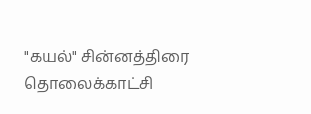"கயல்" சின்னத்திரை தொலைக்காட்சி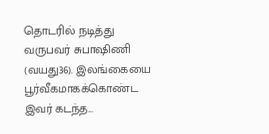தொடரில் நடித்து வருபவர் சுபாஷிணி (வயது36). இலங்கையை பூர்வீகமாகக்கொண்ட இவர் கடந்த...